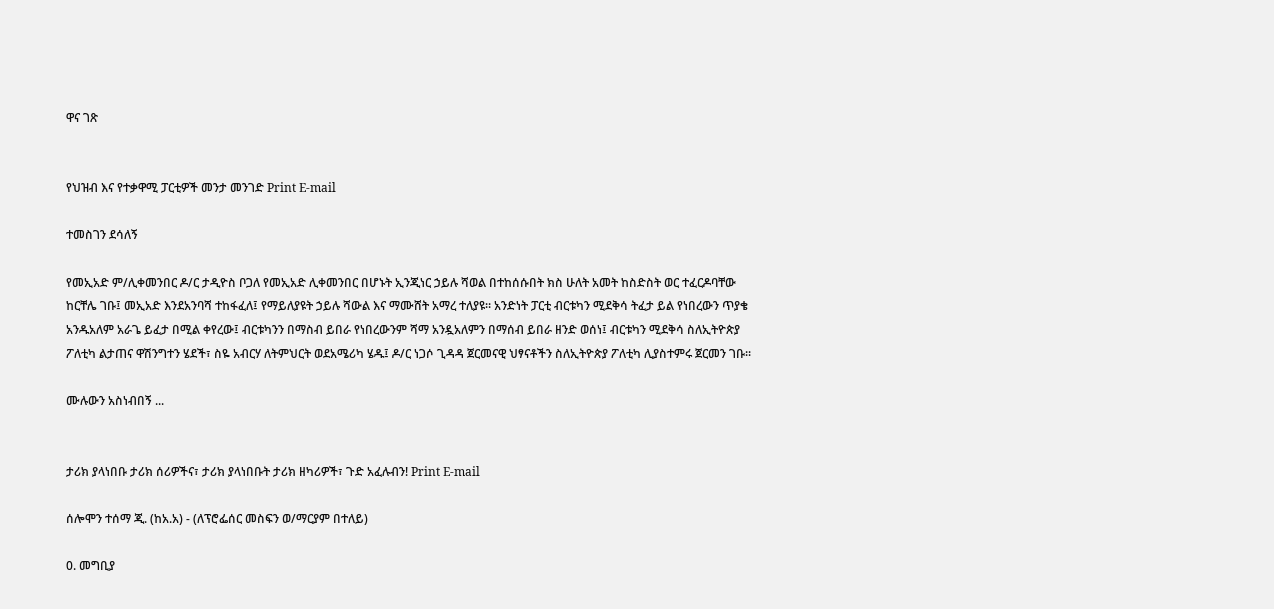ዋና ገጽ


የህዝብ እና የተቃዋሚ ፓርቲዎች መንታ መንገድ Print E-mail

ተመስገን ደሳለኝ

የመኢአድ ም/ሊቀመንበር ዶ/ር ታዲዮስ ቦጋለ የመኢአድ ሊቀመንበር በሆኑት ኢንጂነር ኃይሉ ሻወል በተከሰሱበት ክስ ሁለት አመት ከስድስት ወር ተፈርዶባቸው ከርቸሌ ገቡ፤ መኢአድ እንደአንባሻ ተከፋፈለ፤ የማይለያዩት ኃይሉ ሻውል እና ማሙሸት አማረ ተለያዩ። አንድነት ፓርቲ ብርቱካን ሚደቅሳ ትፈታ ይል የነበረውን ጥያቄ አንዱአለም አራጌ ይፈታ በሚል ቀየረው፤ ብርቱካንን በማስብ ይበራ የነበረውንም ሻማ አንዷአለምን በማሰብ ይበራ ዘንድ ወሰነ፤ ብርቱካን ሚደቅሳ ስለኢትዮጵያ ፖለቲካ ልታጠና ዋሽንግተን ሄደች፣ ስዬ አብርሃ ለትምህርት ወደአሜሪካ ሄዱ፤ ዶ/ር ነጋሶ ጊዳዳ ጀርመናዊ ህፃናቶችን ስለኢትዮጵያ ፖለቲካ ሊያስተምሩ ጀርመን ገቡ፡፡

ሙሉውን አስነብበኝ ...


ታሪክ ያላነበቡ ታሪክ ሰሪዎችና፣ ታሪክ ያላነበቡት ታሪክ ዘካሪዎች፣ ጉድ አፈሉብን! Print E-mail

ሰሎሞን ተሰማ ጂ. (ከአ.አ) - (ለፕሮፌሰር መስፍን ወ/ማርያም በተለይ)

0. መግቢያ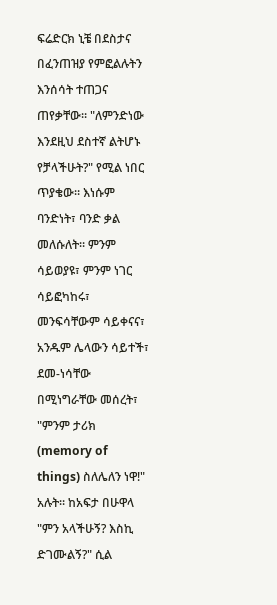ፍሬድርክ ኒቼ በደስታና በፈንጠዝያ የምፎልሉትን እንሰሳት ተጠጋና ጠየቃቸው። "ለምንድነው እንደዚህ ደስተኛ ልትሆኑ የቻላችሁት?" የሚል ነበር ጥያቄው። እነሱም ባንድነት፣ ባንድ ቃል መለሱለት። ምንም ሳይወያዩ፣ ምንም ነገር ሳይፎካከሩ፣ መንፍሳቸውም ሳይቀናና፣ አንዱም ሌላውን ሳይተች፣ ደመ-ነሳቸው በሚነግራቸው መሰረት፣ "ምንም ታሪክ (memory of things) ስለሌለን ነዋ!" አሉት። ከአፍታ በሁዋላ "ምን አላችሁኝ? እስኪ ድገሙልኝ?" ሲል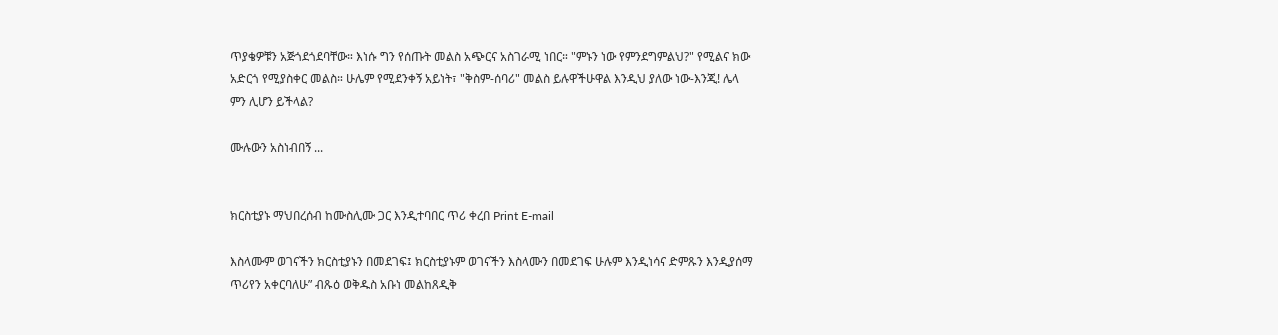ጥያቄዎቹን አጅጎደጎደባቸው። እነሱ ግን የሰጡት መልስ አጭርና አስገራሚ ነበር። "ምኑን ነው የምንደግምልህ?" የሚልና ክው አድርጎ የሚያስቀር መልስ። ሁሌም የሚደንቀኝ አይነት፣ "ቅስም-ሰባሪ" መልስ ይሉዋችሁዋል እንዲህ ያለው ነው-እንጂ! ሌላ ምን ሊሆን ይችላል?

ሙሉውን አስነብበኝ ...


ክርስቲያኑ ማህበረሰብ ከሙስሊሙ ጋር እንዲተባበር ጥሪ ቀረበ Print E-mail

እስላሙም ወገናችን ክርስቲያኑን በመደገፍ፤ ክርስቲያኑም ወገናችን እስላሙን በመደገፍ ሁሉም እንዲነሳና ድምጹን እንዲያሰማ ጥሪየን አቀርባለሁ” ብጹዕ ወቅዱስ አቡነ መልከጸዲቅ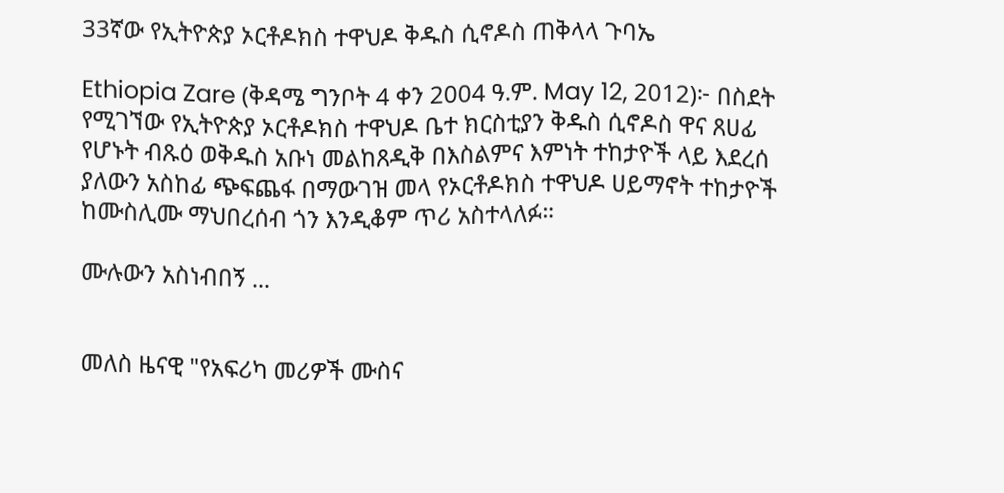33ኛው የኢትዮጵያ ኦርቶዶክስ ተዋህዶ ቅዱስ ሲኖዶስ ጠቅላላ ጉባኤ

Ethiopia Zare (ቅዳሜ ግንቦት 4 ቀን 2004 ዓ.ም. May 12, 2012)፦ በስደት የሚገኘው የኢትዮጵያ ኦርቶዶክስ ተዋህዶ ቤተ ክርስቲያን ቅዱስ ሲኖዶስ ዋና ጸሀፊ የሆኑት ብጹዕ ወቅዱስ አቡነ መልከጸዲቅ በእስልምና እምነት ተከታዮች ላይ እደረሰ ያለውን አስከፊ ጭፍጨፋ በማውገዝ መላ የኦርቶዶክስ ተዋህዶ ሀይማኖት ተከታዮች ከሙስሊሙ ማህበረሰብ ጎን እንዲቆም ጥሪ አስተላለፉ።

ሙሉውን አስነብበኝ ...


መለስ ዜናዊ "የአፍሪካ መሪዎች ሙስና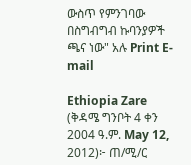ውስጥ የምንገባው በስግብግብ ኩባንያዎች ጫና ነው" አሉ Print E-mail

Ethiopia Zare (ቅዳሜ ግንቦት 4 ቀን 2004 ዓ.ም. May 12, 2012)፦ ጠ/ሚ/ር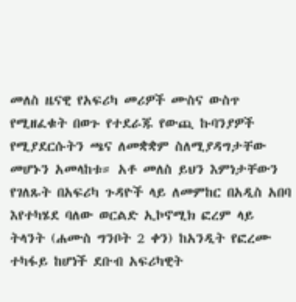መለስ ዜናዊ የአፍሪካ መሪዎች ሙስና ውስጥ የሚዘፈቁት በወጉ የተደራጁ የውጪ ኩባንያዎች የሚያደርሱትን ጫና ለመቋቋም ስለሚያዳግታቸው መሆኑን አመላከቱ። አቶ መለስ ይህን እምነታቸውን የገለጹት በአፍሪካ ጉዳዮች ላይ ለመምከር በአዲስ አበባ እየተካሄደ ባለው ወርልድ ኢኮኖሚክ ፎረም ላይ ትላንት (ሐሙስ ግንቦት 2 ቀን) ከአንዲት የፎረሙ ተካፋይ ከሆነች ደቡብ አፍሪካዊት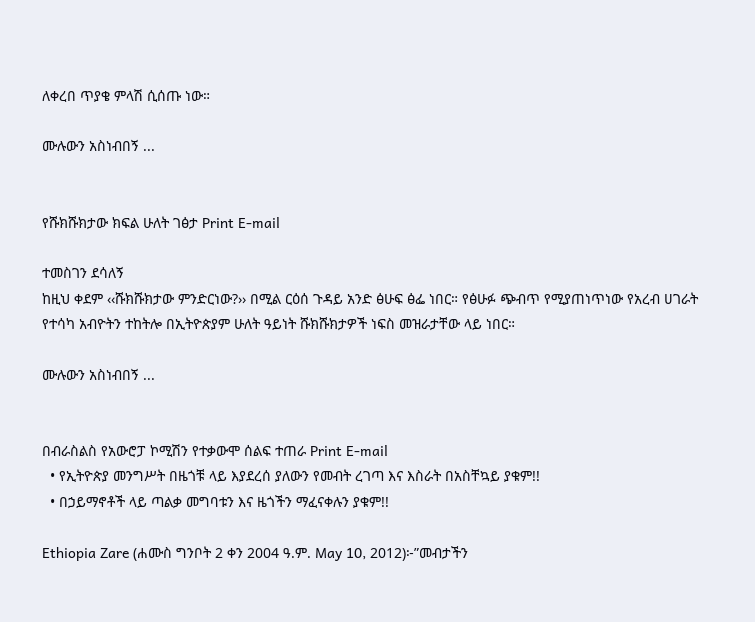ለቀረበ ጥያቄ ምላሽ ሲሰጡ ነው።

ሙሉውን አስነብበኝ ...


የሹክሹክታው ክፍል ሁለት ገፅታ Print E-mail

ተመስገን ደሳለኝ
ከዚህ ቀደም ‹‹ሹክሹክታው ምንድርነው?›› በሚል ርዕሰ ጉዳይ አንድ ፅሁፍ ፅፌ ነበር። የፅሁፉ ጭብጥ የሚያጠነጥነው የአረብ ሀገራት የተሳካ አብዮትን ተከትሎ በኢትዮጵያም ሁለት ዓይነት ሹክሹክታዎች ነፍስ መዝራታቸው ላይ ነበር።

ሙሉውን አስነብበኝ ...


በብራስልስ የአውሮፓ ኮሚሽን የተቃውሞ ሰልፍ ተጠራ Print E-mail
  • የኢትዮጵያ መንግሥት በዜጎቹ ላይ እያደረሰ ያለውን የመብት ረገጣ እና እስራት በአስቸኳይ ያቁም!!
  • በኃይማኖቶች ላይ ጣልቃ መግባቱን እና ዜጎችን ማፈናቀሉን ያቁም!!

Ethiopia Zare (ሐሙስ ግንቦት 2 ቀን 2004 ዓ.ም. May 10, 2012)፦”መብታችን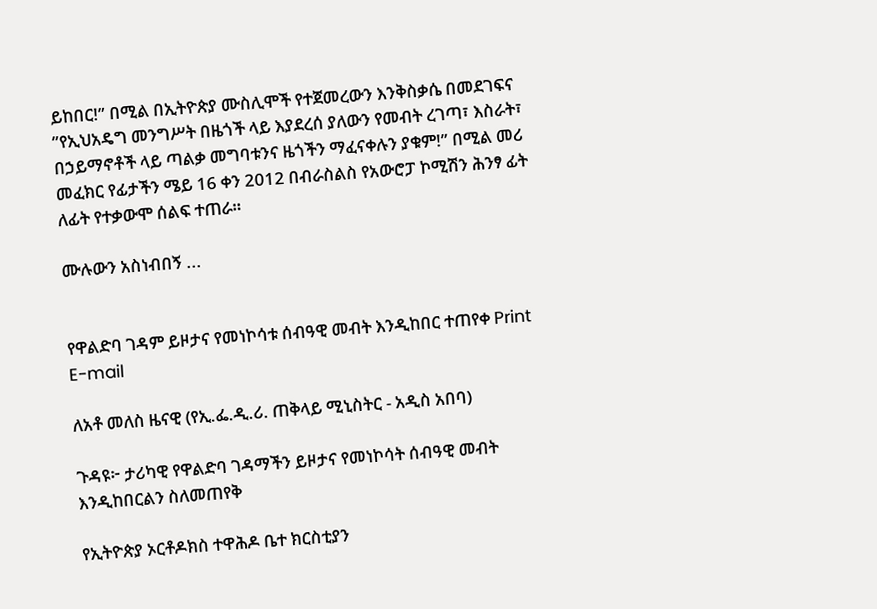ይከበር!” በሚል በኢትዮጵያ ሙስሊሞች የተጀመረውን እንቅስቃሴ በመደገፍና ”የኢህአዴግ መንግሥት በዜጎች ላይ እያደረሰ ያለውን የመብት ረገጣ፣ እስራት፣ በኃይማኖቶች ላይ ጣልቃ መግባቱንና ዜጎችን ማፈናቀሉን ያቁም!” በሚል መሪ መፈክር የፊታችን ሜይ 16 ቀን 2012 በብራስልስ የአውሮፓ ኮሚሽን ሕንፃ ፊት ለፊት የተቃውሞ ሰልፍ ተጠራ።

ሙሉውን አስነብበኝ ...


የዋልድባ ገዳም ይዞታና የመነኮሳቱ ሰብዓዊ መብት እንዲከበር ተጠየቀ Print E-mail

ለአቶ መለስ ዜናዊ (የኢ.ፌ.ዲ.ሪ. ጠቅላይ ሚኒስትር - አዲስ አበባ)

ጉዳዩ፦ ታሪካዊ የዋልድባ ገዳማችን ይዞታና የመነኮሳት ሰብዓዊ መብት እንዲከበርልን ስለመጠየቅ

የኢትዮጵያ ኦርቶዶክስ ተዋሕዶ ቤተ ክርስቲያን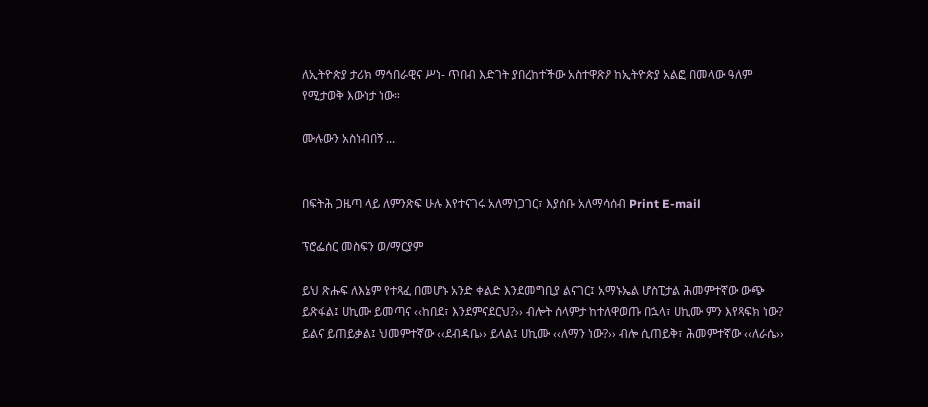ለኢትዮጵያ ታሪክ ማኅበራዊና ሥነ- ጥበብ እድገት ያበረከተችው አስተዋጽዖ ከኢትዮጵያ አልፎ በመላው ዓለም የሚታወቅ እውነታ ነው።

ሙሉውን አስነብበኝ ...


በፍትሕ ጋዜጣ ላይ ለምንጽፍ ሁሉ እየተናገሩ አለማነጋገር፣ እያሰቡ አለማሳሰብ Print E-mail

ፕሮፌሰር መስፍን ወ/ማርያም

ይህ ጽሑፍ ለእኔም የተጻፈ በመሆኑ አንድ ቀልድ እንደመግቢያ ልናገር፤ አማኑኤል ሆስፒታል ሕመምተኛው ውጭ ይጽፋል፤ ሀኪሙ ይመጣና ‹‹ከበደ፣ እንደምናደርህ?›› ብሎት ሰላምታ ከተለዋወጡ በኋላ፣ ሀኪሙ ምን እየጻፍክ ነው? ይልና ይጠይቃል፤ ህመምተኛው ‹‹ደብዳቤ›› ይላል፤ ሀኪሙ ‹‹ለማን ነው?›› ብሎ ሲጠይቅ፣ ሕመምተኛው ‹‹ለራሴ››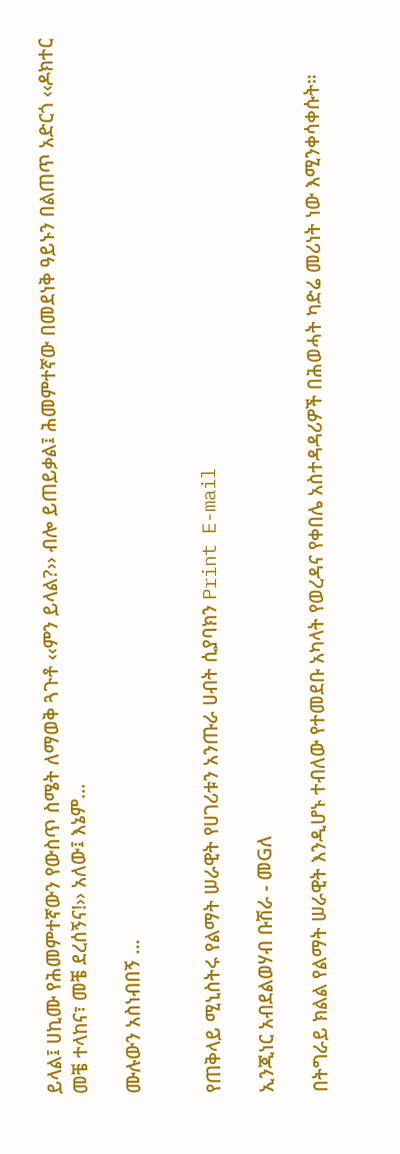ይላል፤ ሀኪሙ የሕመምተኛውን የውስጥ ስሜት ለማወቅ ጓጉቶ ‹‹ምን ይላል?›› ብሎ ይጠይቃል፤ ሕመምተኛው በመደነቅ ዓይኑን በልጠጥ አድርጎ ‹‹ዶክተር መቼ ተላከና፣ መቼ ደረሰኝና!›› አለው፤ እኔም…

ሙሉውን አስነብበኝ ...


የጠቅላይ ሚኒስትሩ የልማት ሠራዊት የሀገሪቱን አንጡራ ሀብት ሲያባክን Print E-mail

ኢንጂነር አብደልወሃብ ቡሽራ - መGለ

በትግራይ ክልል የልማት ሠራዊት እንዲሆኑ ተብለው የተመደቡ አካላት የወረዳና የቀበሌ አስተዳዳሪዎች በሕወሓት ካድሬ መሪነት ነው እሚንቀሳቀሱት።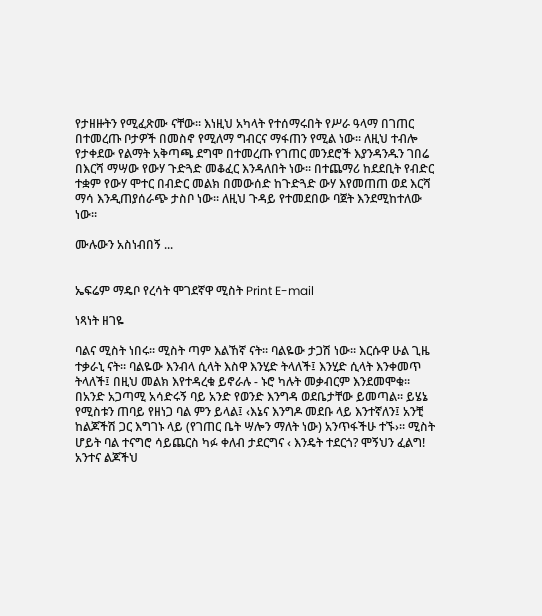የታዘዙትን የሚፈጽሙ ናቸው። እነዚህ አካላት የተሰማሩበት የሥራ ዓላማ በገጠር በተመረጡ ቦታዎች በመስኖ የሚለማ ግብርና ማፋጠን የሚል ነው። ለዚህ ተብሎ የታቀደው የልማት አቅጣጫ ደግሞ በተመረጡ የገጠር መንደሮች እያንዳንዱን ገበሬ በእርሻ ማሣው የውሃ ጉድጓድ መቆፈር እንዳለበት ነው። በተጨማሪ ከደደቢት የብድር ተቋም የውሃ ሞተር በብድር መልክ በመውሰድ ከጉድጓድ ውሃ እየመጠጠ ወደ እርሻ ማሳ እንዲጠያሰራጭ ታስቦ ነው። ለዚህ ጉዳይ የተመደበው ባጀት እንደሚከተለው ነው።

ሙሉውን አስነብበኝ ...


ኤፍሬም ማዴቦ የረሳት ሞገደኛዋ ሚስት Print E-mail

ነጻነት ዘገዬ

ባልና ሚስት ነበሩ። ሚስት ጣም እልኸኛ ናት። ባልዬው ታጋሽ ነው። እርሱዋ ሁል ጊዜ ተቃራኒ ናት። ባልዬው እንብላ ሲላት እስዋ እንሂድ ትላለች፤ እንሂድ ሲላት እንቀመጥ ትላለች፤ በዚህ መልክ እየተዳረቁ ይኖራሉ - ኑሮ ካሉት መቃብርም እንደመሞቁ። በአንድ አጋጣሚ አሳድሩኝ ባይ አንድ የወንድ እንግዳ ወደቤታቸው ይመጣል። ይሄኔ የሚስቱን ጠባይ የዘነጋ ባል ምን ይላል፤ ‹እኔና እንግዶ መደቡ ላይ እንተኛለን፤ አንቺ ከልጆችሽ ጋር እግገኑ ላይ (የገጠር ቤት ሣሎን ማለት ነው) አንጥፋችሁ ተኙ›። ሚስት ሆይት ባል ተናግሮ ሳይጨርስ ካፉ ቀለብ ታደርግና ‹ እንዴት ተደርጎ? ሞኝህን ፈልግ! አንተና ልጆችህ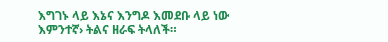እግገኑ ላይ እኔና እንግዶ እመደቡ ላይ ነው እምንተኛ› ትልና ዘራፍ ትላለች።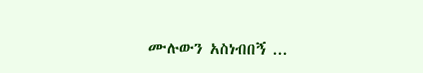ሙሉውን አስነብበኝ ...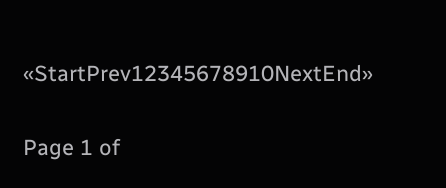«StartPrev12345678910NextEnd»

Page 1 of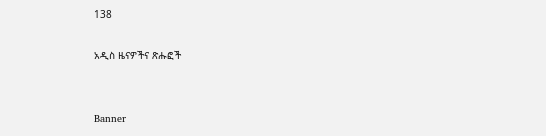138

አዲስ ዜናዎችና ጽሑፎች


Banner